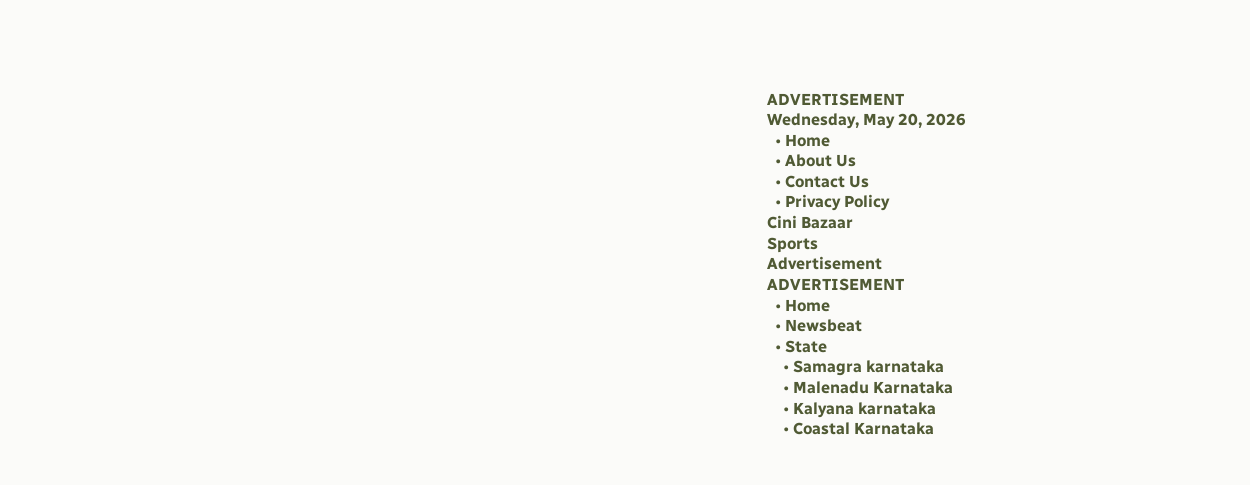ADVERTISEMENT
Wednesday, May 20, 2026
  • Home
  • About Us
  • Contact Us
  • Privacy Policy
Cini Bazaar
Sports
Advertisement
ADVERTISEMENT
  • Home
  • Newsbeat
  • State
    • Samagra karnataka
    • Malenadu Karnataka
    • Kalyana karnataka
    • Coastal Karnataka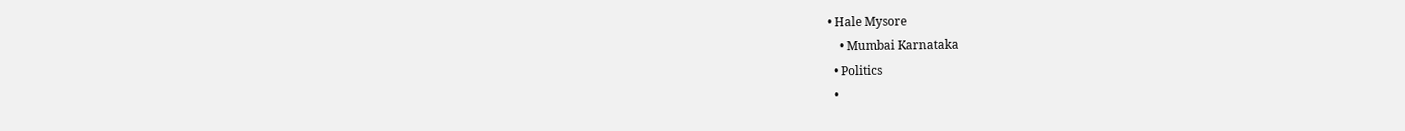• Hale Mysore
    • Mumbai Karnataka
  • Politics
  •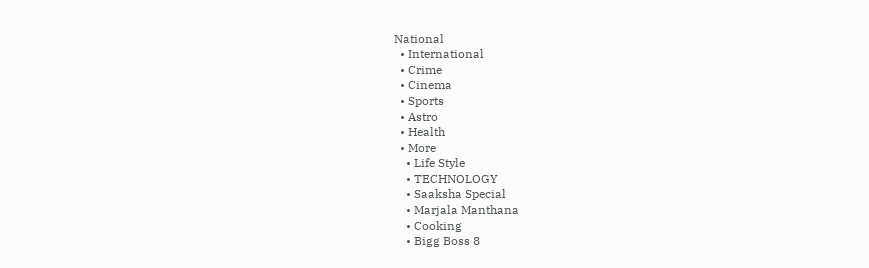National
  • International
  • Crime
  • Cinema
  • Sports
  • Astro
  • Health
  • More
    • Life Style
    • TECHNOLOGY
    • Saaksha Special
    • Marjala Manthana
    • Cooking
    • Bigg Boss 8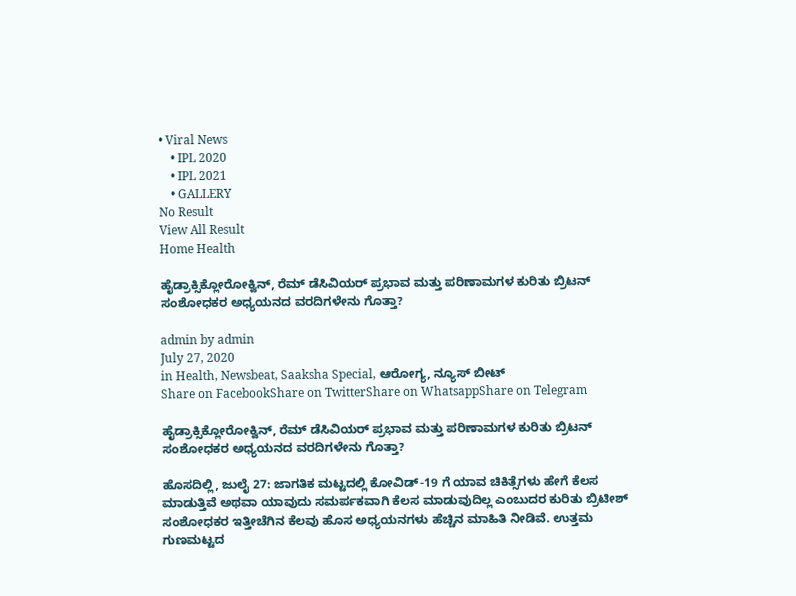• Viral News
    • IPL 2020
    • IPL 2021
    • GALLERY
No Result
View All Result
Home Health

ಹೈಡ್ರಾಕ್ಸಿಕ್ಲೋರೋಕ್ವಿನ್, ರೆಮ್ ಡೆಸಿವಿಯರ್ ಪ್ರಭಾವ ಮತ್ತು ಪರಿಣಾಮಗಳ ಕುರಿತು ಬ್ರಿಟನ್ ಸಂಶೋಧಕರ ಅಧ್ಯಯನದ ವರದಿಗಳೇನು ಗೊತ್ತಾ?

admin by admin
July 27, 2020
in Health, Newsbeat, Saaksha Special, ಆರೋಗ್ಯ, ನ್ಯೂಸ್ ಬೀಟ್
Share on FacebookShare on TwitterShare on WhatsappShare on Telegram

ಹೈಡ್ರಾಕ್ಸಿಕ್ಲೋರೋಕ್ವಿನ್, ರೆಮ್ ಡೆಸಿವಿಯರ್ ಪ್ರಭಾವ ಮತ್ತು ಪರಿಣಾಮಗಳ ಕುರಿತು ಬ್ರಿಟನ್ ಸಂಶೋಧಕರ ಅಧ್ಯಯನದ ವರದಿಗಳೇನು ಗೊತ್ತಾ?

ಹೊಸದಿಲ್ಲಿ, ಜುಲೈ 27: ಜಾಗತಿಕ ಮಟ್ಟದಲ್ಲಿ ಕೋವಿಡ್-19 ಗೆ ಯಾವ ಚಿಕಿತ್ಸೆಗಳು ಹೇಗೆ ಕೆಲಸ ಮಾಡುತ್ತಿವೆ ಅಥವಾ ಯಾವುದು ಸಮರ್ಪಕವಾಗಿ ಕೆಲಸ ಮಾಡುವುದಿಲ್ಲ ಎಂಬುದರ ಕುರಿತು ಬ್ರಿಟೀಶ್ ಸಂಶೋಧಕರ ಇತ್ತೀಚೆಗಿನ ಕೆಲವು ಹೊಸ ಅಧ್ಯಯನಗಳು ಹೆಚ್ಚಿನ ಮಾಹಿತಿ ನೀಡಿವೆ. ಉತ್ತಮ ಗುಣಮಟ್ಟದ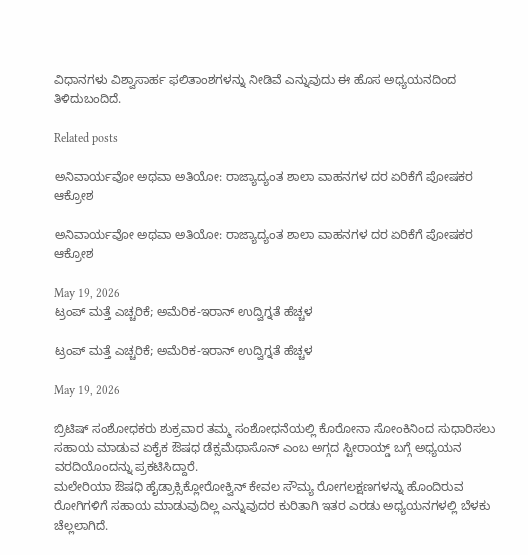ವಿಧಾನಗಳು ವಿಶ್ವಾಸಾರ್ಹ ಫಲಿತಾಂಶಗಳನ್ನು ನೀಡಿವೆ ಎನ್ನುವುದು ಈ ಹೊಸ ಅಧ್ಯಯನದಿಂದ ತಿಳಿದುಬಂದಿದೆ.

Related posts

ಅನಿವಾರ್ಯವೋ ಅಥವಾ ಅತಿಯೋ: ರಾಜ್ಯಾದ್ಯಂತ ಶಾಲಾ ವಾಹನಗಳ ದರ ಏರಿಕೆಗೆ ಪೋಷಕರ ಆಕ್ರೋಶ

ಅನಿವಾರ್ಯವೋ ಅಥವಾ ಅತಿಯೋ: ರಾಜ್ಯಾದ್ಯಂತ ಶಾಲಾ ವಾಹನಗಳ ದರ ಏರಿಕೆಗೆ ಪೋಷಕರ ಆಕ್ರೋಶ

May 19, 2026
ಟ್ರಂಪ್ ಮತ್ತೆ ಎಚ್ಚರಿಕೆ; ಅಮೆರಿಕ-ಇರಾನ್ ಉದ್ವಿಗ್ನತೆ ಹೆಚ್ಚಳ

ಟ್ರಂಪ್ ಮತ್ತೆ ಎಚ್ಚರಿಕೆ; ಅಮೆರಿಕ-ಇರಾನ್ ಉದ್ವಿಗ್ನತೆ ಹೆಚ್ಚಳ

May 19, 2026

ಬ್ರಿಟಿಷ್ ಸಂಶೋಧಕರು ಶುಕ್ರವಾರ ತಮ್ಮ ಸಂಶೋಧನೆಯಲ್ಲಿ ಕೊರೋನಾ ಸೋಂಕಿನಿಂದ ಸುಧಾರಿಸಲು ಸಹಾಯ ಮಾಡುವ ಏಕೈಕ ಔಷಧ ಡೆಕ್ಸಮೆಥಾಸೊನ್ ಎಂಬ ಅಗ್ಗದ ಸ್ಟೀರಾಯ್ಡ್ ಬಗ್ಗೆ ಅಧ್ಯಯನ ವರದಿಯೊಂದನ್ನು ಪ್ರಕಟಿಸಿದ್ದಾರೆ.
ಮಲೇರಿಯಾ ಔಷಧಿ ಹೈಡ್ರಾಕ್ಸಿಕ್ಲೋರೋಕ್ವಿನ್ ಕೇವಲ ಸೌಮ್ಯ ರೋಗಲಕ್ಷಣಗಳನ್ನು ಹೊಂದಿರುವ ರೋಗಿಗಳಿಗೆ ಸಹಾಯ ಮಾಡುವುದಿಲ್ಲ ಎನ್ನುವುದರ ಕುರಿತಾಗಿ ಇತರ ಎರಡು ಅಧ್ಯಯನಗಳಲ್ಲಿ ಬೆಳಕು ಚೆಲ್ಲಲಾಗಿದೆ.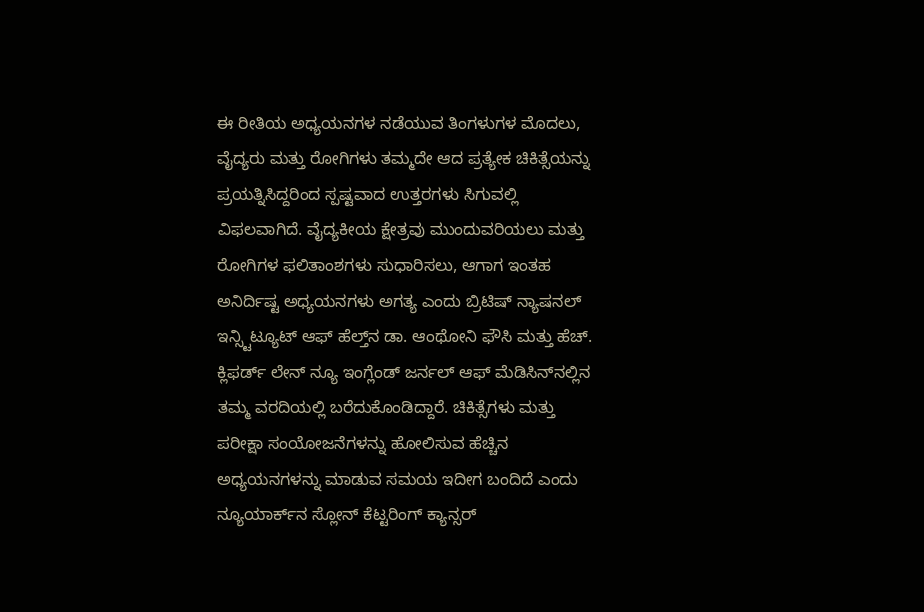ಈ ರೀತಿಯ ಅಧ್ಯಯನಗಳ ನಡೆಯುವ ತಿಂಗಳುಗಳ ಮೊದಲು, ವೈದ್ಯರು ಮತ್ತು ರೋಗಿಗಳು ತಮ್ಮದೇ ಆದ ಪ್ರತ್ಯೇಕ ಚಿಕಿತ್ಸೆಯನ್ನು ಪ್ರಯತ್ನಿಸಿದ್ದರಿಂದ ಸ್ಪಷ್ಟವಾದ ಉತ್ತರಗಳು ಸಿಗುವಲ್ಲಿ‌ ವಿಫಲವಾಗಿದೆ. ವೈದ್ಯಕೀಯ ಕ್ಷೇತ್ರವು ಮುಂದುವರಿಯಲು ಮತ್ತು ರೋಗಿಗಳ ಫಲಿತಾಂಶಗಳು ಸುಧಾರಿಸಲು, ಆಗಾಗ ಇಂತಹ ಅನಿರ್ದಿಷ್ಟ ಅಧ್ಯಯನಗಳು ಅಗತ್ಯ ಎಂದು ಬ್ರಿಟಿಷ್ ನ್ಯಾಷನಲ್ ಇನ್ಸ್ಟಿಟ್ಯೂಟ್ ಆಫ್ ಹೆಲ್ತ್‌ನ ಡಾ. ಆಂಥೋನಿ ಫೌಸಿ ಮತ್ತು ಹೆಚ್. ಕ್ಲಿಫರ್ಡ್ ಲೇನ್ ನ್ಯೂ ಇಂಗ್ಲೆಂಡ್ ಜರ್ನಲ್ ಆಫ್ ಮೆಡಿಸಿನ್‌ನಲ್ಲಿನ ತಮ್ಮ ವರದಿಯಲ್ಲಿ ಬರೆದುಕೊಂಡಿದ್ದಾರೆ. ಚಿಕಿತ್ಸೆಗಳು ಮತ್ತು ಪರೀಕ್ಷಾ ಸಂಯೋಜನೆಗಳನ್ನು ಹೋಲಿಸುವ ಹೆಚ್ಚಿನ ಅಧ್ಯಯನಗಳನ್ನು ಮಾಡುವ ಸಮಯ ಇದೀಗ ಬಂದಿದೆ ಎಂದು ನ್ಯೂಯಾರ್ಕ್‌ನ ಸ್ಲೋನ್ ಕೆಟ್ಟರಿಂಗ್ ಕ್ಯಾನ್ಸರ್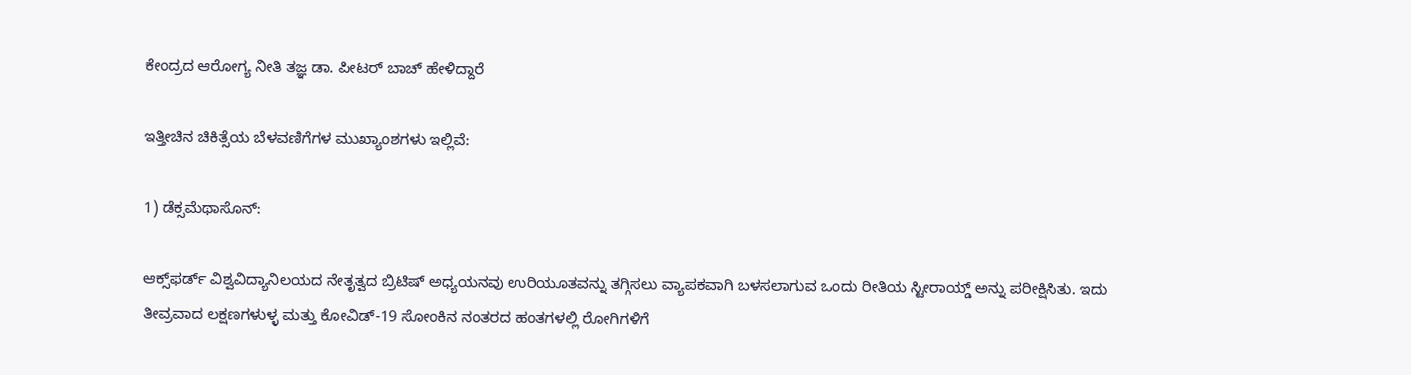ಕೇಂದ್ರದ ಆರೋಗ್ಯ ನೀತಿ ತಜ್ಞ ಡಾ. ಪೀಟರ್ ಬಾಚ್ ಹೇಳಿದ್ದಾರೆ

ಇತ್ತೀಚಿನ ಚಿಕಿತ್ಸೆಯ ಬೆಳವಣಿಗೆಗಳ ಮುಖ್ಯಾಂಶಗಳು ಇಲ್ಲಿವೆ:

1) ಡೆಕ್ಸಮೆಥಾಸೊನ್:

ಆಕ್ಸ್‌ಫರ್ಡ್ ವಿಶ್ವವಿದ್ಯಾನಿಲಯದ ನೇತೃತ್ವದ ಬ್ರಿಟಿಷ್ ಅಧ್ಯಯನವು ಉರಿಯೂತವನ್ನು ತಗ್ಗಿಸಲು ವ್ಯಾಪಕವಾಗಿ ಬಳಸಲಾಗುವ ಒಂದು ರೀತಿಯ ಸ್ಟೀರಾಯ್ಡ್ ಅನ್ನು ಪರೀಕ್ಷಿಸಿತು. ಇದು ತೀವ್ರವಾದ ಲಕ್ಷಣಗಳುಳ್ಳ ಮತ್ತು ಕೋವಿಡ್-19 ಸೋಂಕಿನ ನಂತರದ ಹಂತಗಳಲ್ಲಿ ರೋಗಿಗಳಿಗೆ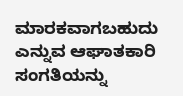ಮಾರಕವಾಗಬಹುದು ಎನ್ನುವ ಆಘಾತಕಾರಿ ಸಂಗತಿಯನ್ನು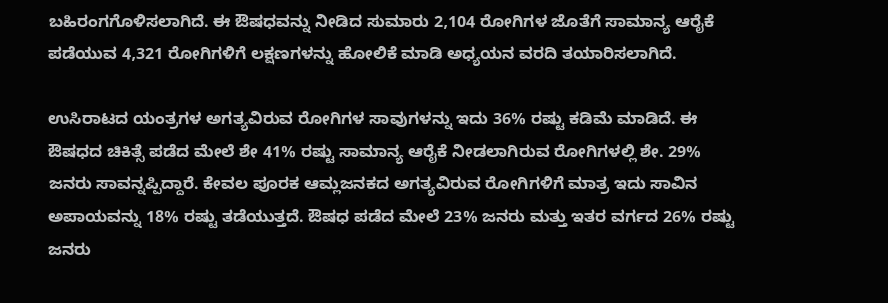ಬಹಿರಂಗಗೊಳಿಸಲಾಗಿದೆ. ಈ ಔಷಧವನ್ನು ನೀಡಿದ ಸುಮಾರು 2,104 ರೋಗಿಗಳ ಜೊತೆಗೆ ಸಾಮಾನ್ಯ ಆರೈಕೆ ಪಡೆಯುವ 4,321 ರೋಗಿಗಳಿಗೆ ಲಕ್ಷಣಗಳನ್ನು ಹೋಲಿಕೆ ಮಾಡಿ ಅಧ್ಯಯನ ವರದಿ ತಯಾರಿಸಲಾಗಿದೆ.

ಉಸಿರಾಟದ ಯಂತ್ರಗಳ ಅಗತ್ಯವಿರುವ ರೋಗಿಗಳ ಸಾವುಗಳನ್ನು ಇದು 36% ರಷ್ಟು ಕಡಿಮೆ ಮಾಡಿದೆ. ಈ ಔಷಧದ ಚಿಕಿತ್ಸೆ ಪಡೆದ ಮೇಲೆ ಶೇ 41% ರಷ್ಟು ಸಾಮಾನ್ಯ ಆರೈಕೆ ನೀಡಲಾಗಿರುವ ರೋಗಿಗಳಲ್ಲಿ ಶೇ. 29% ಜನರು ಸಾವನ್ನಪ್ಪಿದ್ದಾರೆ. ಕೇವಲ ಪೂರಕ ಆಮ್ಲಜನಕದ ಅಗತ್ಯವಿರುವ ರೋಗಿಗಳಿಗೆ ಮಾತ್ರ ಇದು ಸಾವಿನ ಅಪಾಯವನ್ನು 18% ರಷ್ಟು ತಡೆಯುತ್ತದೆ. ಔಷಧ ಪಡೆದ ಮೇಲೆ 23% ಜನರು ಮತ್ತು ಇತರ ವರ್ಗದ 26% ರಷ್ಟು ಜನರು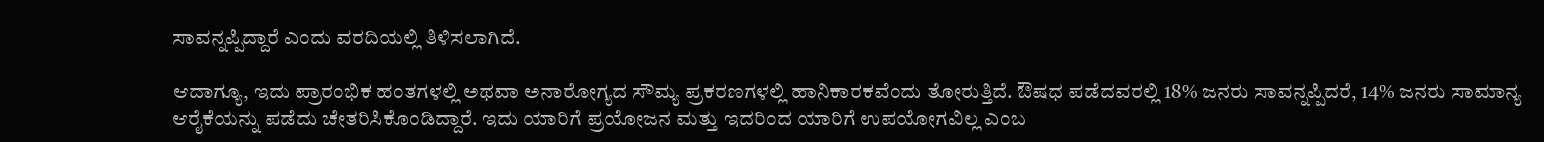ಸಾವನ್ನಪ್ಪಿದ್ದಾರೆ ಎಂದು ವರದಿಯಲ್ಲಿ ತಿಳಿಸಲಾಗಿದೆ.

ಆದಾಗ್ಯೂ, ಇದು ಪ್ರಾರಂಭಿಕ ಹಂತಗಳಲ್ಲಿ ಅಥವಾ ಅನಾರೋಗ್ಯದ ಸೌಮ್ಯ ಪ್ರಕರಣಗಳಲ್ಲಿ ಹಾನಿಕಾರಕವೆಂದು ತೋರುತ್ತಿದೆ. ಔಷಧ ಪಡೆದವರಲ್ಲಿ 18% ಜನರು ಸಾವನ್ನಪ್ಪಿದರೆ, 14% ಜನರು ಸಾಮಾನ್ಯ ಆರೈಕೆಯನ್ನು ಪಡೆದು ಚೇತರಿಸಿಕೊಂಡಿದ್ದಾರೆ. ಇದು ‌ಯಾರಿಗೆ ಪ್ರಯೋಜನ ಮತ್ತು ಇದರಿಂದ ಯಾರಿಗೆ ಉಪಯೋಗವಿಲ್ಲ ಎಂಬ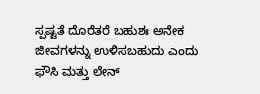ಸ್ಪಷ್ಟತೆ ದೊರೆತರೆ ಬಹುಶಃ ಅನೇಕ ಜೀವಗಳನ್ನು ಉಳಿಸಬಹುದು ಎಂದು ಫೌಸಿ ಮತ್ತು ಲೇನ್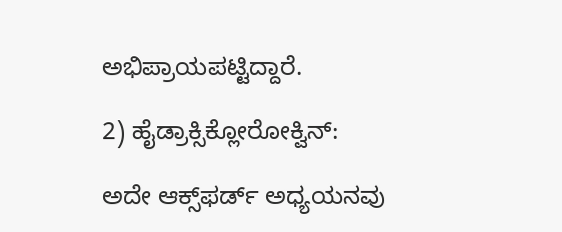ಅಭಿಪ್ರಾಯಪಟ್ಟಿದ್ದಾರೆ.

2) ಹೈಡ್ರಾಕ್ಸಿಕ್ಲೋರೋಕ್ವಿನ್:

ಅದೇ ಆಕ್ಸ್‌ಫರ್ಡ್ ಅಧ್ಯಯನವು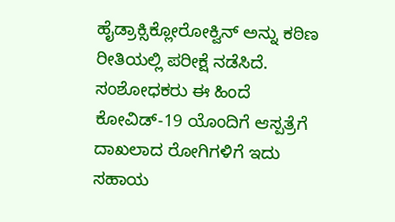ಹೈಡ್ರಾಕ್ಸಿಕ್ಲೋರೋಕ್ವಿನ್ ಅನ್ನು ಕಠಿಣ ರೀತಿಯಲ್ಲಿ ಪರೀಕ್ಷೆ ನಡೆಸಿದೆ. ಸಂಶೋಧಕರು ಈ ಹಿಂದೆ ಕೋವಿಡ್-19 ಯೊಂದಿಗೆ ಆಸ್ಪತ್ರೆಗೆ ದಾಖಲಾದ ರೋಗಿಗಳಿಗೆ ಇದು ಸಹಾಯ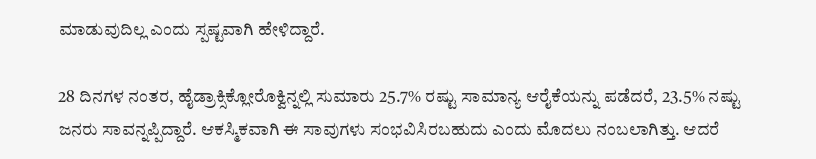ಮಾಡುವುದಿಲ್ಲ ಎಂದು ಸ್ಪಷ್ಟವಾಗಿ ಹೇಳಿದ್ದಾರೆ.

28 ದಿನಗಳ ನಂತರ, ಹೈಡ್ರಾಕ್ಸಿಕ್ಲೋರೊಕ್ವಿನ್ನಲ್ಲಿ ಸುಮಾರು 25.7% ರಷ್ಟು ಸಾಮಾನ್ಯ ಆರೈಕೆಯನ್ನು ಪಡೆದರೆ, 23.5% ನಷ್ಟು ಜನರು ಸಾವನ್ನಪ್ಪಿದ್ದಾರೆ. ಆಕಸ್ಮಿಕವಾಗಿ ಈ ಸಾವುಗಳು ಸಂಭವಿಸಿರಬಹುದು ಎಂದು ಮೊದಲು ನಂಬಲಾಗಿತ್ತು. ಆದರೆ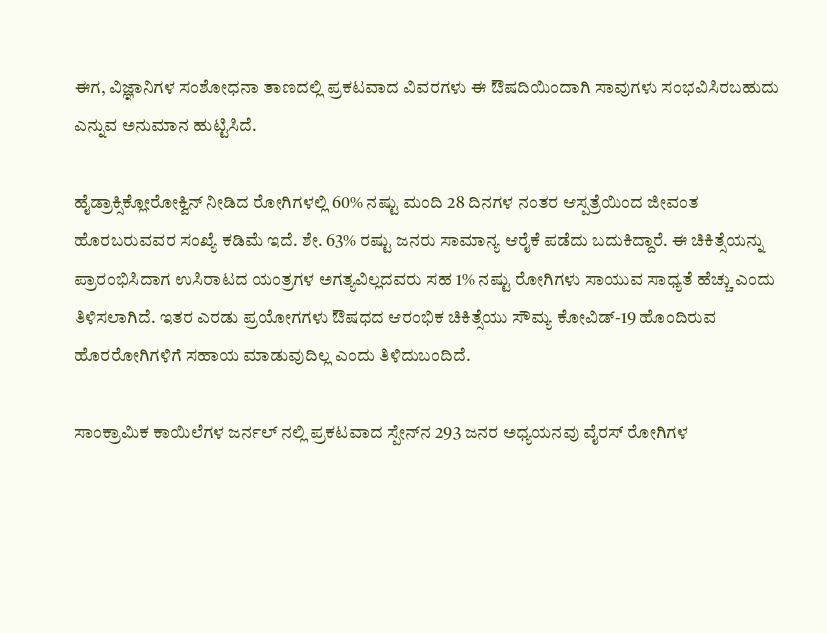ಈಗ, ವಿಜ್ಞಾನಿಗಳ ಸಂಶೋಧನಾ ತಾಣದಲ್ಲಿ ಪ್ರಕಟವಾದ ವಿವರಗಳು ಈ ಔಷದಿಯಿಂದಾಗಿ ಸಾವುಗಳು ಸಂಭವಿಸಿರಬಹುದು ಎನ್ನುವ ಅನುಮಾನ ಹುಟ್ಟಿಸಿದೆ.

ಹೈಡ್ರಾಕ್ಸಿಕ್ಲೋರೋಕ್ವಿನ್ ನೀಡಿದ ರೋಗಿಗಳಲ್ಲಿ 60% ನಷ್ಟು ಮಂದಿ 28 ದಿನಗಳ ನಂತರ ಆಸ್ಪತ್ರೆಯಿಂದ ಜೀವಂತ ಹೊರಬರುವವರ ಸಂಖ್ಯೆ ಕಡಿಮೆ ಇದೆ. ಶೇ. 63% ರಷ್ಟು ಜನರು ಸಾಮಾನ್ಯ ಆರೈಕೆ ಪಡೆದು ಬದುಕಿದ್ದಾರೆ. ಈ ಚಿಕಿತ್ಸೆಯನ್ನು ಪ್ರಾರಂಭಿಸಿದಾಗ ಉಸಿರಾಟದ ಯಂತ್ರಗಳ ಅಗತ್ಯವಿಲ್ಲದವರು ಸಹ 1% ನಷ್ಟು ರೋಗಿಗಳು ಸಾಯುವ ಸಾಧ್ಯತೆ ಹೆಚ್ಚು ಎಂದು ತಿಳಿಸಲಾಗಿದೆ. ಇತರ ಎರಡು ಪ್ರಯೋಗಗಳು ಔಷಧದ ಆರಂಭಿಕ ಚಿಕಿತ್ಸೆಯು ಸೌಮ್ಯ ಕೋವಿಡ್-19 ಹೊಂದಿರುವ ಹೊರರೋಗಿಗಳಿಗೆ ಸಹಾಯ ಮಾಡುವುದಿಲ್ಲ ಎಂದು ತಿಳಿದುಬಂದಿದೆ.

ಸಾಂಕ್ರಾಮಿಕ ಕಾಯಿಲೆಗಳ ಜರ್ನಲ್ ನಲ್ಲಿ ಪ್ರಕಟವಾದ ಸ್ಪೇನ್‌ನ 293 ಜನರ ಅಧ್ಯಯನವು ವೈರಸ್ ರೋಗಿಗಳ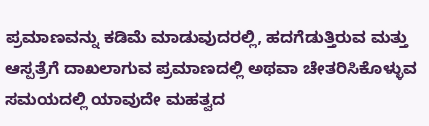ಪ್ರಮಾಣವನ್ನು ಕಡಿಮೆ ಮಾಡುವುದರಲ್ಲಿ, ಹದಗೆಡುತ್ತಿರುವ ಮತ್ತು ಆಸ್ಪತ್ರೆಗೆ ದಾಖಲಾಗುವ ಪ್ರಮಾಣದಲ್ಲಿ ಅಥವಾ ಚೇತರಿಸಿಕೊಳ್ಳುವ ಸಮಯದಲ್ಲಿ ಯಾವುದೇ ಮಹತ್ವದ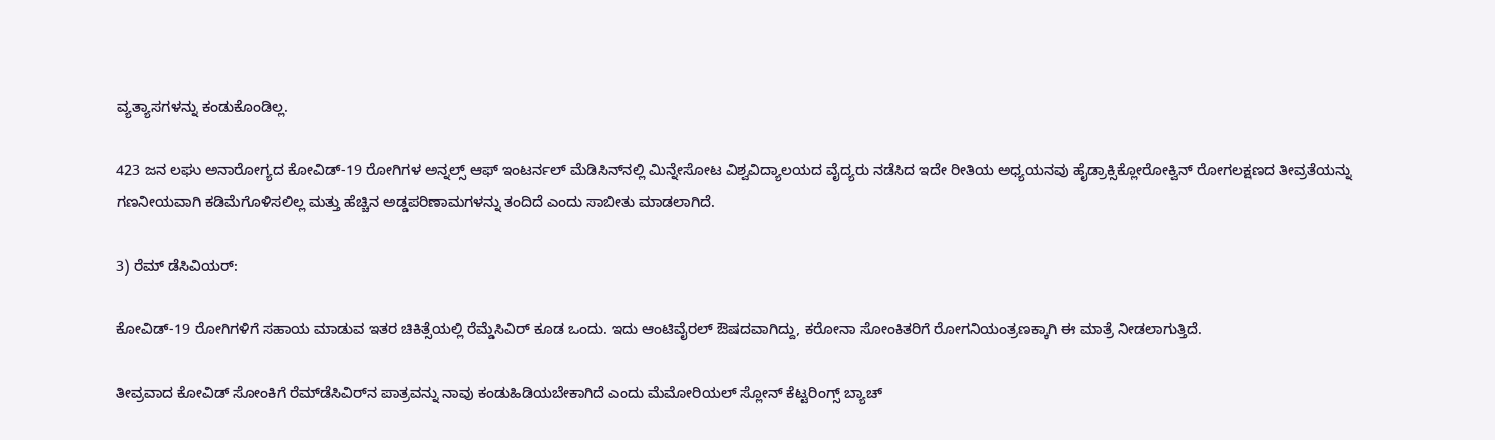ವ್ಯತ್ಯಾಸಗಳನ್ನು ಕಂಡುಕೊಂಡಿಲ್ಲ.

423 ಜನ ಲಘು ಅನಾರೋಗ್ಯದ ಕೋವಿಡ್-19 ರೋಗಿಗಳ ಅನ್ನಲ್ಸ್ ಆಫ್ ಇಂಟರ್ನಲ್ ಮೆಡಿಸಿನ್‌ನಲ್ಲಿ ಮಿನ್ನೇಸೋಟ ವಿಶ್ವವಿದ್ಯಾಲಯದ ವೈದ್ಯರು ನಡೆಸಿದ ಇದೇ ರೀತಿಯ ಅಧ್ಯಯನವು ಹೈಡ್ರಾಕ್ಸಿಕ್ಲೋರೋಕ್ವಿನ್ ರೋಗಲಕ್ಷಣದ ತೀವ್ರತೆಯನ್ನು ಗಣನೀಯವಾಗಿ ಕಡಿಮೆಗೊಳಿಸಲಿಲ್ಲ ಮತ್ತು ಹೆಚ್ಚಿನ ಅಡ್ಡಪರಿಣಾಮಗಳನ್ನು ತಂದಿದೆ ಎಂದು ಸಾಬೀತು ಮಾಡಲಾಗಿದೆ.

3) ರೆಮ್ ಡೆಸಿವಿಯರ್:

ಕೋವಿಡ್-19 ರೋಗಿಗಳಿಗೆ ಸಹಾಯ ಮಾಡುವ ಇತರ ಚಿಕಿತ್ಸೆಯಲ್ಲಿ ರೆಮ್ಡೆಸಿವಿರ್ ಕೂಡ ಒಂದು. ಇದು ಆಂಟಿವೈರಲ್ ಔಷದವಾಗಿದ್ದು, ಕರೋನಾ ಸೋಂಕಿತರಿಗೆ ರೋಗನಿಯಂತ್ರಣಕ್ಕಾಗಿ ಈ ಮಾತ್ರೆ ನೀಡಲಾಗುತ್ತಿದೆ.

ತೀವ್ರವಾದ ಕೋವಿಡ್ ಸೋಂಕಿಗೆ ರೆಮ್‌ಡೆಸಿವಿರ್‌ನ ಪಾತ್ರವನ್ನು ನಾವು ಕಂಡುಹಿಡಿಯಬೇಕಾಗಿದೆ ಎಂದು ಮೆಮೋರಿಯಲ್ ಸ್ಲೋನ್ ಕೆಟ್ಟರಿಂಗ್ಸ್ ಬ್ಯಾಚ್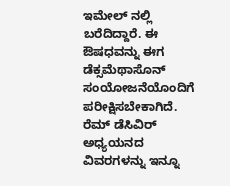ಇಮೇಲ್ ನಲ್ಲಿ ಬರೆದಿದ್ದಾರೆ. ಈ ಔಷಧವನ್ನು ಈಗ ಡೆಕ್ಸಮೆಥಾಸೊನ್ ಸಂಯೋಜನೆಯೊಂದಿಗೆ ಪರೀಕ್ಷಿಸಬೇಕಾಗಿದೆ. ರೆಮ್ ಡೆಸಿವಿರ್ ಅಧ್ಯಯನದ ವಿವರಗಳನ್ನು ಇನ್ನೂ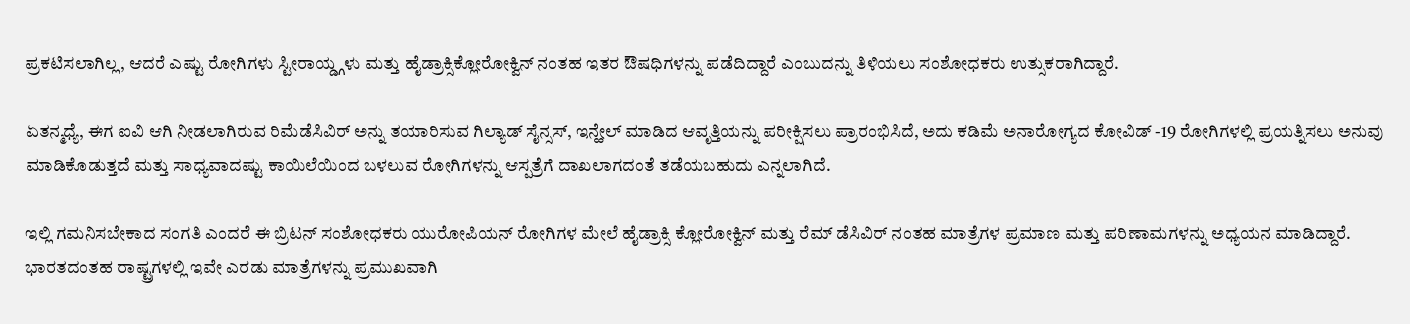ಪ್ರಕಟಿಸಲಾಗಿಲ್ಲ, ಆದರೆ ಎಷ್ಟು ರೋಗಿಗಳು ಸ್ಟೀರಾಯ್ಡ್ಗಳು ಮತ್ತು ಹೈಡ್ರಾಕ್ಸಿಕ್ಲೋರೋಕ್ವಿನ್ ನಂತಹ ಇತರ ಔಷಧಿಗಳನ್ನು ಪಡೆದಿದ್ದಾರೆ ಎಂಬುದನ್ನು ತಿಳಿಯಲು ಸಂಶೋಧಕರು ಉತ್ಸುಕರಾಗಿದ್ದಾರೆ.

ಏತನ್ಮಧ್ಯೆ, ಈಗ ಐವಿ ಆಗಿ ನೀಡಲಾಗಿರುವ ರಿಮೆಡೆಸಿವಿರ್ ಅನ್ನು ತಯಾರಿಸುವ ಗಿಲ್ಯಾಡ್ ಸೈನ್ಸಸ್, ಇನ್ಹೇಲ್ ಮಾಡಿದ ಆವೃತ್ತಿಯನ್ನು ಪರೀಕ್ಷಿಸಲು ಪ್ರಾರಂಭಿಸಿದೆ, ಅದು ಕಡಿಮೆ ಅನಾರೋಗ್ಯದ ಕೋವಿಡ್ -19 ರೋಗಿಗಳಲ್ಲಿ ಪ್ರಯತ್ನಿಸಲು ಅನುವು ಮಾಡಿಕೊಡುತ್ತದೆ ಮತ್ತು ಸಾಧ್ಯವಾದಷ್ಟು ಕಾಯಿಲೆಯಿಂದ ಬಳಲುವ ರೋಗಿಗಳನ್ನು ಆಸ್ಪತ್ರೆಗೆ ದಾಖಲಾಗದಂತೆ ತಡೆಯಬಹುದು ಎನ್ನಲಾಗಿದೆ.

ಇಲ್ಲಿ ಗಮನಿಸಬೇಕಾದ ಸಂಗತಿ ಎಂದರೆ ಈ ಬ್ರಿಟನ್ ಸಂಶೋಧಕರು ಯುರೋಪಿಯನ್ ರೋಗಿಗಳ ಮೇಲೆ ಹೈಡ್ರಾಕ್ಸಿ ಕ್ಲೋರೋಕ್ವಿನ್ ಮತ್ತು ರೆಮ್ ಡೆಸಿವಿರ್ ನಂತಹ ಮಾತ್ರೆಗಳ ಪ್ರಮಾಣ ಮತ್ತು ಪರಿಣಾಮಗಳನ್ನು ಅಧ್ಯಯನ ಮಾಡಿದ್ದಾರೆ. ಭಾರತದಂತಹ ರಾಷ್ಟ್ರಗಳಲ್ಲಿ ಇವೇ ಎರಡು ಮಾತ್ರೆಗಳನ್ನು ಪ್ರಮುಖವಾಗಿ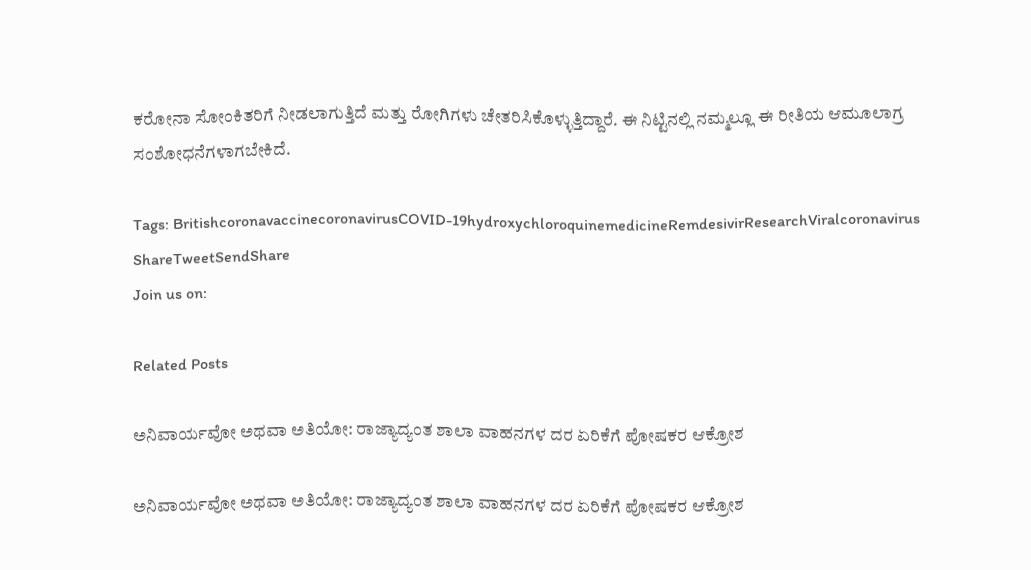ಕರೋನಾ ಸೋಂಕಿತರಿಗೆ ನೀಡಲಾಗುತ್ತಿದೆ ಮತ್ತು ರೋಗಿಗಳು ಚೇತರಿಸಿಕೊಳ್ಳುತ್ತಿದ್ದಾರೆ. ಈ ನಿಟ್ಟಿನಲ್ಲಿ ನಮ್ಮಲ್ಲೂ ಈ ರೀತಿಯ ಆಮೂಲಾಗ್ರ ಸಂಶೋಧನೆಗಳಾಗಬೇಕಿದೆ.

Tags: BritishcoronavaccinecoronavirusCOVID-19hydroxychloroquinemedicineRemdesivirResearchViralcoronavirus
ShareTweetSendShare
Join us on:

Related Posts

ಅನಿವಾರ್ಯವೋ ಅಥವಾ ಅತಿಯೋ: ರಾಜ್ಯಾದ್ಯಂತ ಶಾಲಾ ವಾಹನಗಳ ದರ ಏರಿಕೆಗೆ ಪೋಷಕರ ಆಕ್ರೋಶ

ಅನಿವಾರ್ಯವೋ ಅಥವಾ ಅತಿಯೋ: ರಾಜ್ಯಾದ್ಯಂತ ಶಾಲಾ ವಾಹನಗಳ ದರ ಏರಿಕೆಗೆ ಪೋಷಕರ ಆಕ್ರೋಶ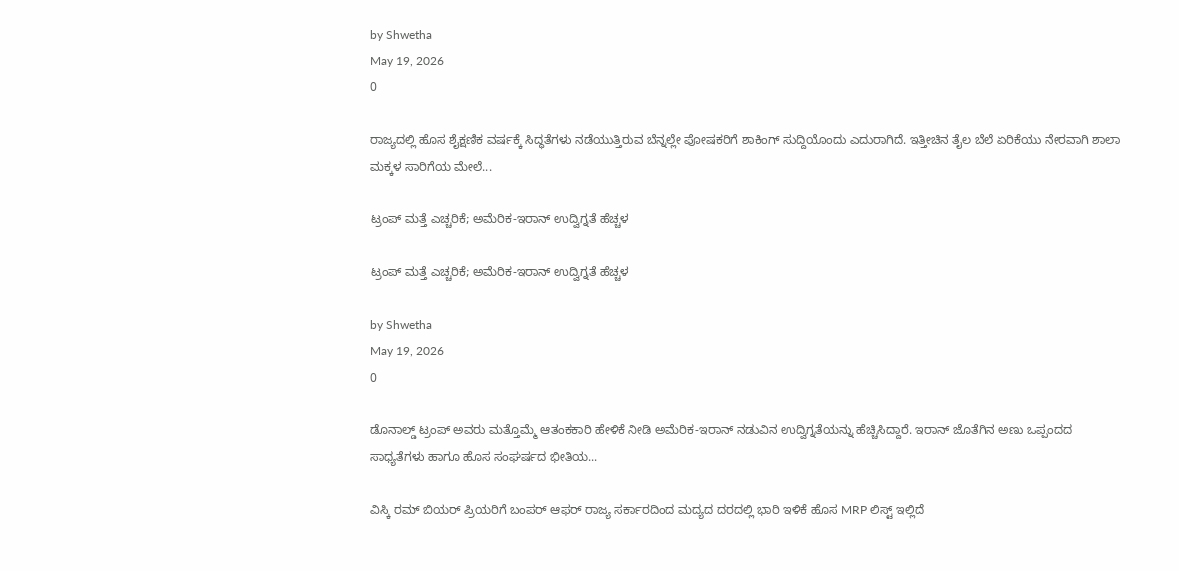by Shwetha
May 19, 2026
0

ರಾಜ್ಯದಲ್ಲಿ ಹೊಸ ಶೈಕ್ಷಣಿಕ ವರ್ಷಕ್ಕೆ ಸಿದ್ಧತೆಗಳು ನಡೆಯುತ್ತಿರುವ ಬೆನ್ನಲ್ಲೇ ಪೋಷಕರಿಗೆ ಶಾಕಿಂಗ್ ಸುದ್ದಿಯೊಂದು ಎದುರಾಗಿದೆ. ಇತ್ತೀಚಿನ ತೈಲ ಬೆಲೆ ಏರಿಕೆಯು ನೇರವಾಗಿ ಶಾಲಾ ಮಕ್ಕಳ ಸಾರಿಗೆಯ ಮೇಲೆ...

ಟ್ರಂಪ್ ಮತ್ತೆ ಎಚ್ಚರಿಕೆ; ಅಮೆರಿಕ-ಇರಾನ್ ಉದ್ವಿಗ್ನತೆ ಹೆಚ್ಚಳ

ಟ್ರಂಪ್ ಮತ್ತೆ ಎಚ್ಚರಿಕೆ; ಅಮೆರಿಕ-ಇರಾನ್ ಉದ್ವಿಗ್ನತೆ ಹೆಚ್ಚಳ

by Shwetha
May 19, 2026
0

ಡೊನಾಲ್ಡ್ ಟ್ರಂಪ್ ಅವರು ಮತ್ತೊಮ್ಮೆ ಆತಂಕಕಾರಿ ಹೇಳಿಕೆ ನೀಡಿ ಅಮೆರಿಕ-ಇರಾನ್ ನಡುವಿನ ಉದ್ವಿಗ್ನತೆಯನ್ನು ಹೆಚ್ಚಿಸಿದ್ದಾರೆ. ಇರಾನ್ ಜೊತೆಗಿನ ಅಣು ಒಪ್ಪಂದದ ಸಾಧ್ಯತೆಗಳು ಹಾಗೂ ಹೊಸ ಸಂಘರ್ಷದ ಭೀತಿಯ...

ವಿಸ್ಕಿ ರಮ್ ಬಿಯರ್ ಪ್ರಿಯರಿಗೆ ಬಂಪರ್ ಆಫರ್ ರಾಜ್ಯ ಸರ್ಕಾರದಿಂದ ಮದ್ಯದ ದರದಲ್ಲಿ ಭಾರಿ ಇಳಿಕೆ ಹೊಸ MRP ಲಿಸ್ಟ್ ಇಲ್ಲಿದೆ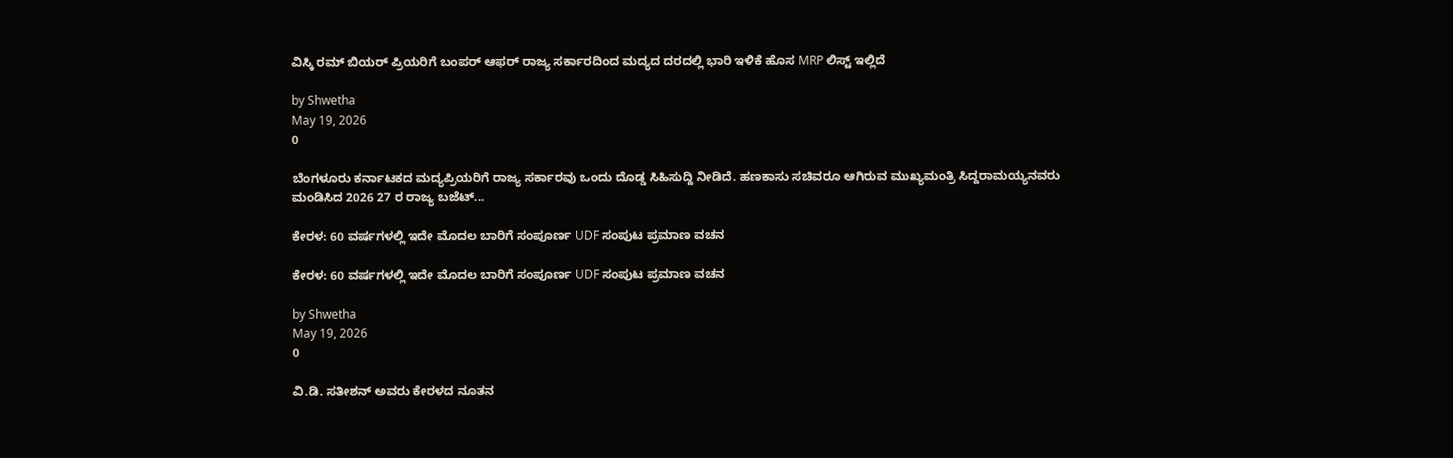ವಿಸ್ಕಿ ರಮ್ ಬಿಯರ್ ಪ್ರಿಯರಿಗೆ ಬಂಪರ್ ಆಫರ್ ರಾಜ್ಯ ಸರ್ಕಾರದಿಂದ ಮದ್ಯದ ದರದಲ್ಲಿ ಭಾರಿ ಇಳಿಕೆ ಹೊಸ MRP ಲಿಸ್ಟ್ ಇಲ್ಲಿದೆ

by Shwetha
May 19, 2026
0

ಬೆಂಗಳೂರು ಕರ್ನಾಟಕದ ಮದ್ಯಪ್ರಿಯರಿಗೆ ರಾಜ್ಯ ಸರ್ಕಾರವು ಒಂದು ದೊಡ್ಡ ಸಿಹಿಸುದ್ದಿ ನೀಡಿದೆ. ಹಣಕಾಸು ಸಚಿವರೂ ಆಗಿರುವ ಮುಖ್ಯಮಂತ್ರಿ ಸಿದ್ದರಾಮಯ್ಯನವರು ಮಂಡಿಸಿದ 2026 27 ರ ರಾಜ್ಯ ಬಜೆಟ್...

ಕೇರಳ: 60 ವರ್ಷಗಳಲ್ಲಿ ಇದೇ ಮೊದಲ ಬಾರಿಗೆ ಸಂಪೂರ್ಣ UDF ಸಂಪುಟ ಪ್ರಮಾಣ ವಚನ

ಕೇರಳ: 60 ವರ್ಷಗಳಲ್ಲಿ ಇದೇ ಮೊದಲ ಬಾರಿಗೆ ಸಂಪೂರ್ಣ UDF ಸಂಪುಟ ಪ್ರಮಾಣ ವಚನ

by Shwetha
May 19, 2026
0

ವಿ.ಡಿ. ಸತೀಶನ್ ಅವರು ಕೇರಳದ ನೂತನ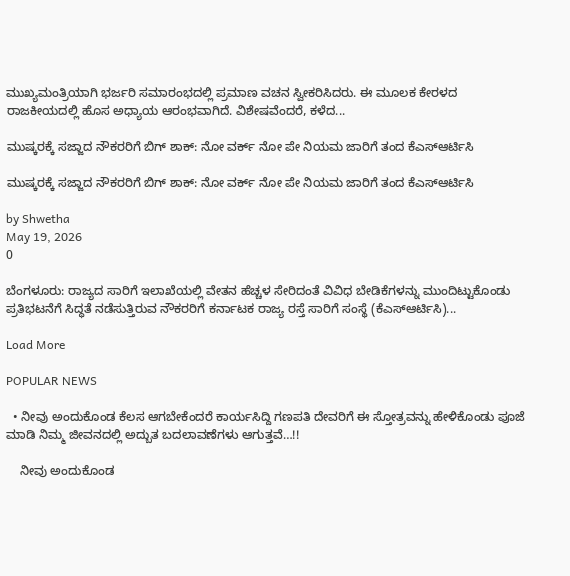ಮುಖ್ಯಮಂತ್ರಿಯಾಗಿ ಭರ್ಜರಿ ಸಮಾರಂಭದಲ್ಲಿ ಪ್ರಮಾಣ ವಚನ ಸ್ವೀಕರಿಸಿದರು. ಈ ಮೂಲಕ ಕೇರಳದ ರಾಜಕೀಯದಲ್ಲಿ ಹೊಸ ಅಧ್ಯಾಯ ಆರಂಭವಾಗಿದೆ. ವಿಶೇಷವೆಂದರೆ, ಕಳೆದ...

ಮುಷ್ಕರಕ್ಕೆ ಸಜ್ಜಾದ ನೌಕರರಿಗೆ ಬಿಗ್ ಶಾಕ್: ನೋ ವರ್ಕ್ ನೋ ಪೇ ನಿಯಮ ಜಾರಿಗೆ ತಂದ ಕೆಎಸ್ಆರ್ಟಿಸಿ

ಮುಷ್ಕರಕ್ಕೆ ಸಜ್ಜಾದ ನೌಕರರಿಗೆ ಬಿಗ್ ಶಾಕ್: ನೋ ವರ್ಕ್ ನೋ ಪೇ ನಿಯಮ ಜಾರಿಗೆ ತಂದ ಕೆಎಸ್ಆರ್ಟಿಸಿ

by Shwetha
May 19, 2026
0

ಬೆಂಗಳೂರು: ರಾಜ್ಯದ ಸಾರಿಗೆ ಇಲಾಖೆಯಲ್ಲಿ ವೇತನ ಹೆಚ್ಚಳ ಸೇರಿದಂತೆ ವಿವಿಧ ಬೇಡಿಕೆಗಳನ್ನು ಮುಂದಿಟ್ಟುಕೊಂಡು ಪ್ರತಿಭಟನೆಗೆ ಸಿದ್ಧತೆ ನಡೆಸುತ್ತಿರುವ ನೌಕರರಿಗೆ ಕರ್ನಾಟಕ ರಾಜ್ಯ ರಸ್ತೆ ಸಾರಿಗೆ ಸಂಸ್ಥೆ (ಕೆಎಸ್ಆರ್ಟಿಸಿ)...

Load More

POPULAR NEWS

  • ನೀವು ಅಂದುಕೊಂಡ ಕೆಲಸ ಆಗಬೇಕೆಂದರೆ ಕಾರ್ಯಸಿದ್ದಿ ಗಣಪತಿ ದೇವರಿಗೆ ಈ ಸ್ತೋತ್ರವನ್ನು ಹೇಳಿಕೊಂಡು ಪೂಜೆ ಮಾಡಿ ನಿಮ್ಮ ಜೀವನದಲ್ಲಿ ಅದ್ಬುತ ಬದಲಾವಣೆಗಳು ಆಗುತ್ತವೆ…!!

    ನೀವು ಅಂದುಕೊಂಡ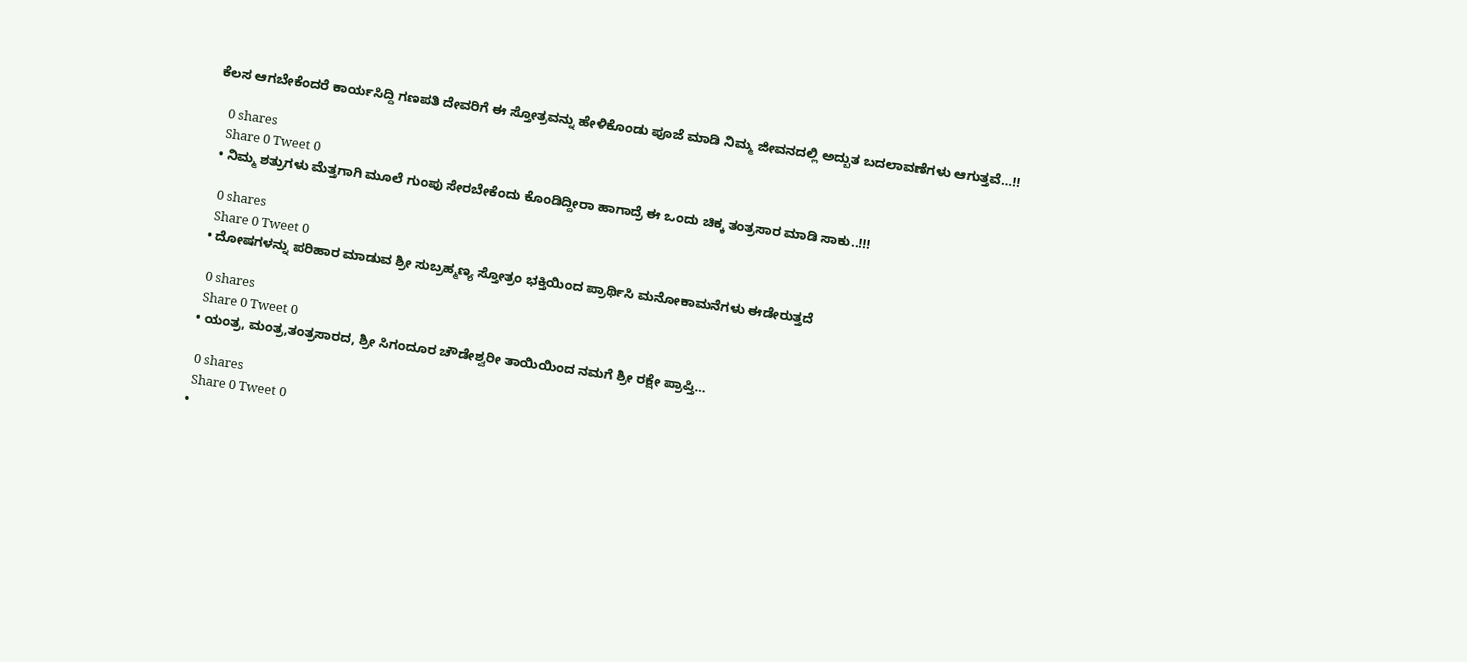ಕೆಲಸ ಆಗಬೇಕೆಂದರೆ ಕಾರ್ಯಸಿದ್ದಿ ಗಣಪತಿ ದೇವರಿಗೆ ಈ ಸ್ತೋತ್ರವನ್ನು ಹೇಳಿಕೊಂಡು ಪೂಜೆ ಮಾಡಿ ನಿಮ್ಮ ಜೀವನದಲ್ಲಿ ಅದ್ಬುತ ಬದಲಾವಣೆಗಳು ಆಗುತ್ತವೆ…!!

    0 shares
    Share 0 Tweet 0
  • ನಿಮ್ಮ ಶತ್ರುಗಳು ಮೆತ್ತಗಾಗಿ ಮೂಲೆ ಗುಂಪು ಸೇರಬೇಕೆಂದು ಕೊಂಡಿದ್ದೀರಾ ಹಾಗಾದ್ರೆ ಈ ಒಂದು ಚಿಕ್ಕ ತಂತ್ರಸಾರ ಮಾಡಿ ಸಾಕು..!!!

    0 shares
    Share 0 Tweet 0
  • ದೋಷಗಳನ್ನು ಪರಿಹಾರ ಮಾಡುವ ಶ್ರೀ ಸುಬ್ರಹ್ಮಣ್ಯ ಸ್ತೋತ್ರಂ ಭಕ್ತಿಯಿಂದ ಪ್ರಾರ್ಥಿಸಿ ಮನೋಕಾಮನೆಗಳು ಈಡೇರುತ್ತದೆ

    0 shares
    Share 0 Tweet 0
  • ಯಂತ್ರ, ಮಂತ್ರ,ತಂತ್ರಸಾರದ, ಶ್ರೀ ಸಿಗಂದೂರ ಚೌಡೇಶ್ವರೀ ತಾಯಿಯಿಂದ ನಮಗೆ ಶ್ರೀ ರಕ್ಷೇ ಪ್ರಾಪ್ತಿ…

    0 shares
    Share 0 Tweet 0
  •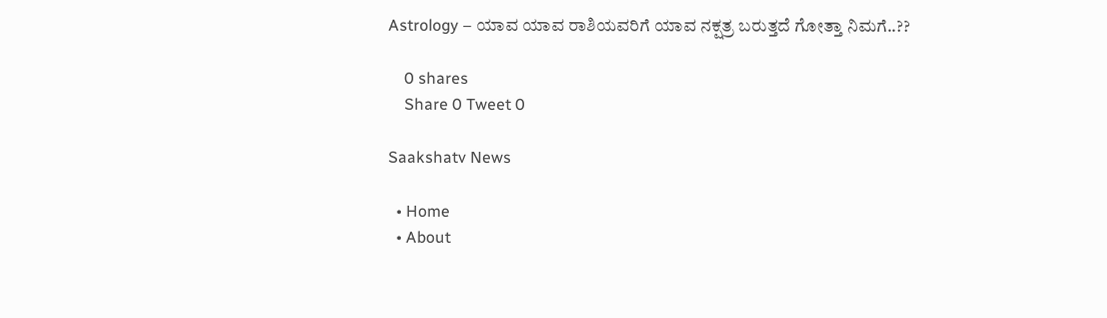Astrology – ಯಾವ ಯಾವ ರಾಶಿಯವರಿಗೆ ಯಾವ ನಕ್ಷತ್ರ ಬರುತ್ತದೆ ಗೋತ್ತಾ ನಿಮಗೆ..??

    0 shares
    Share 0 Tweet 0

Saakshatv News

  • Home
  • About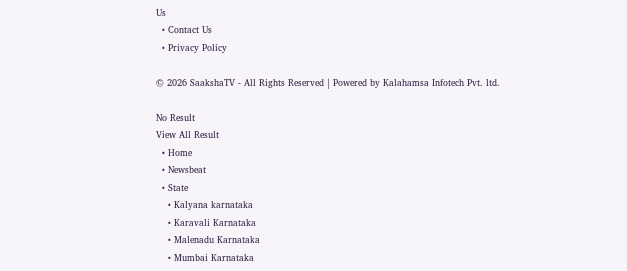Us
  • Contact Us
  • Privacy Policy

© 2026 SaakshaTV - All Rights Reserved | Powered by Kalahamsa Infotech Pvt. ltd.

No Result
View All Result
  • Home
  • Newsbeat
  • State
    • Kalyana karnataka
    • Karavali Karnataka
    • Malenadu Karnataka
    • Mumbai Karnataka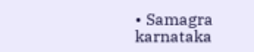• Samagra karnataka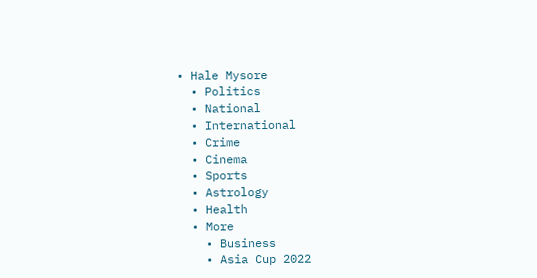• Hale Mysore
  • Politics
  • National
  • International
  • Crime
  • Cinema
  • Sports
  • Astrology
  • Health
  • More
    • Business
    • Asia Cup 2022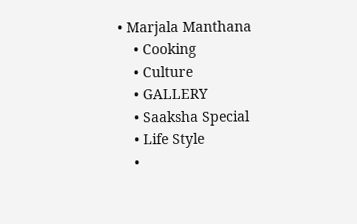• Marjala Manthana
    • Cooking
    • Culture
    • GALLERY
    • Saaksha Special
    • Life Style
    •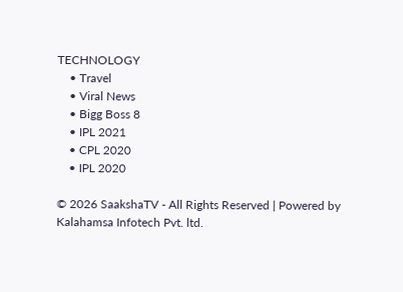TECHNOLOGY
    • Travel
    • Viral News
    • Bigg Boss 8
    • IPL 2021
    • CPL 2020
    • IPL 2020

© 2026 SaakshaTV - All Rights Reserved | Powered by Kalahamsa Infotech Pvt. ltd.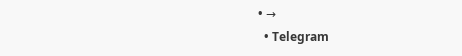• →
  • Telegram